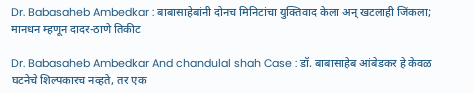Dr. Babasaheb Ambedkar : बाबासाहेबांनी दोनच मिनिटांचा युक्तिवाद केला अन् खटलाही जिंकला; मानधन म्हणून दादर-ठाणे तिकीट

Dr. Babasaheb Ambedkar And chandulal shah Case : डॉ. बाबासाहेब आंबेडकर हे केवळ घटनेचे शिल्पकारच नव्हते, तर एक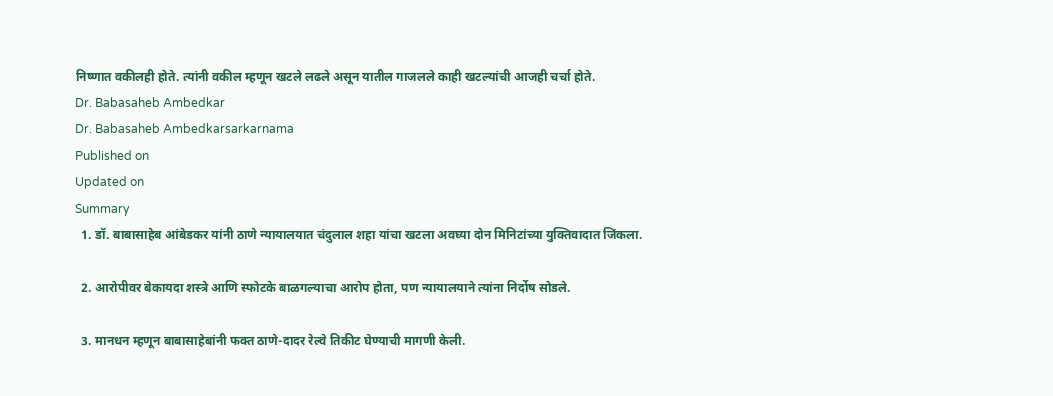निष्णात वकीलही होते. त्यांनी वकील म्हणून खटले लढले असून यातील गाजलले काही खटल्यांची आजही चर्चा होते.
Dr. Babasaheb Ambedkar
Dr. Babasaheb Ambedkarsarkarnama
Published on
Updated on
Summary
  1. डॉ. बाबासाहेब आंबेडकर यांनी ठाणे न्यायालयात चंदुलाल शहा यांचा खटला अवघ्या दोन मिनिटांच्या युक्तिवादात जिंकला.

  2. आरोपीवर बेकायदा शस्त्रे आणि स्फोटके बाळगल्याचा आरोप होता, पण न्यायालयाने त्यांना निर्दोष सोडले.

  3. मानधन म्हणून बाबासाहेबांनी फक्त ठाणे-दादर रेल्वे तिकीट घेण्याची मागणी केली.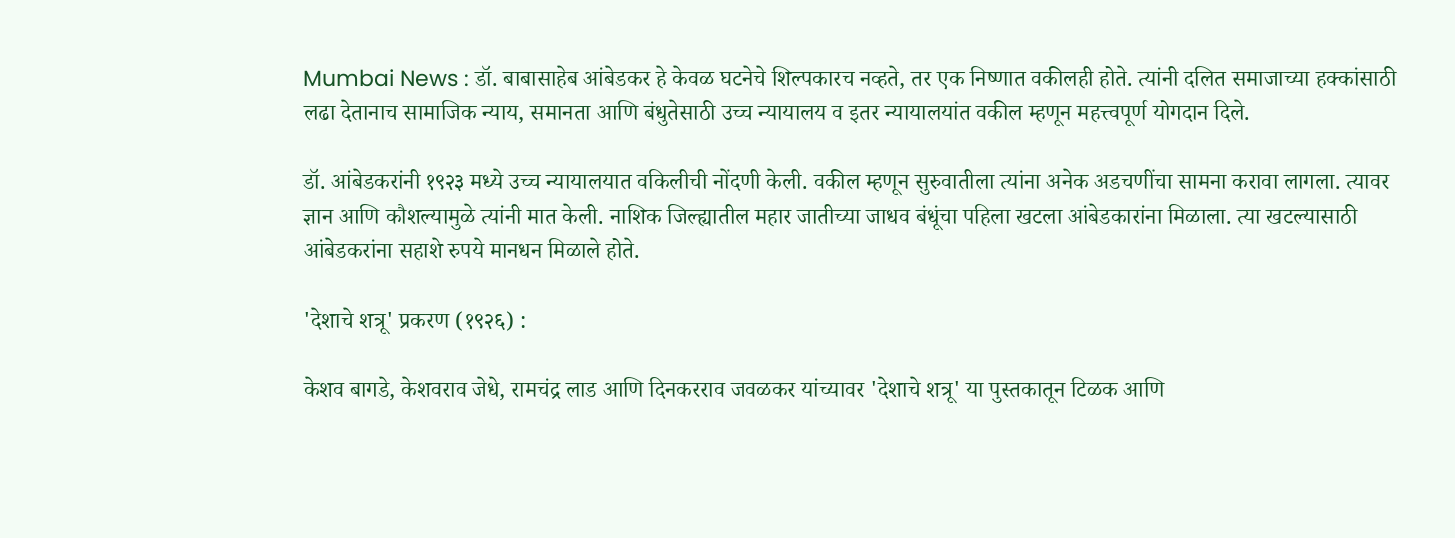Mumbai News : डॉ. बाबासाहेब आंबेडकर हे केवळ घटनेचे शिल्पकारच नव्हते, तर एक निष्णात वकीलही होते. त्यांनी दलित समाजाच्या हक्कांसाठी लढा देतानाच सामाजिक न्याय, समानता आणि बंधुतेसाठी उच्च न्यायालय व इतर न्यायालयांत वकील म्हणून महत्त्वपूर्ण योगदान दिले.

डॉ. आंबेडकरांनी १९२३ मध्ये उच्च न्यायालयात वकिलीची नोंदणी केली. वकील म्हणून सुरुवातीला त्यांना अनेक अडचणींचा सामना करावा लागला. त्यावर ज्ञान आणि कौशल्यामुळे त्यांनी मात केली. नाशिक जिल्ह्यातील महार जातीच्या जाधव बंधूंचा पहिला खटला आंबेडकारांना मिळाला. त्या खटल्यासाठी आंबेडकरांना सहाशे रुपये मानधन मिळाले होते.

'देशाचे शत्रू' प्रकरण (१९२६) :

केशव बागडे, केशवराव जेधे, रामचंद्र लाड आणि दिनकरराव जवळकर यांच्यावर 'देशाचे शत्रू' या पुस्तकातून टिळक आणि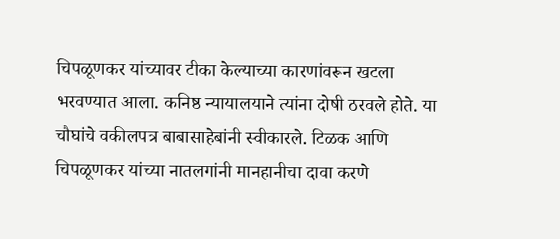चिपळूणकर यांच्यावर टीका केल्याच्या कारणांवरून खटला भरवण्यात आला. कनिष्ठ न्यायालयाने त्यांना दोषी ठरवले होते. या चौघांचे वकीलपत्र बाबासाहेबांनी स्वीकारले. टिळक आणि चिपळूणकर यांच्या नातलगांनी मानहानीचा दावा करणे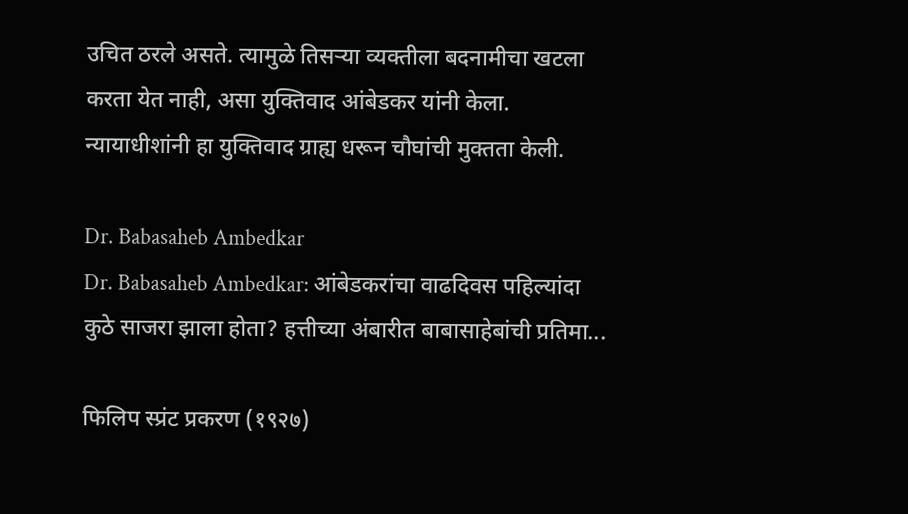उचित ठरले असते. त्यामुळे तिसऱ्या व्यक्तीला बदनामीचा खटला करता येत नाही, असा युक्तिवाद आंबेडकर यांनी केला. न्यायाधीशांनी हा युक्तिवाद ग्राह्य धरून चौघांची मुक्तता केली.

Dr. Babasaheb Ambedkar
Dr. Babasaheb Ambedkar: आंबेडकरांचा वाढदिवस पहिल्यांदा कुठे साजरा झाला होता? हत्तीच्या अंबारीत बाबासाहेबांची प्रतिमा...

फिलिप स्प्रंट प्रकरण (१९२७)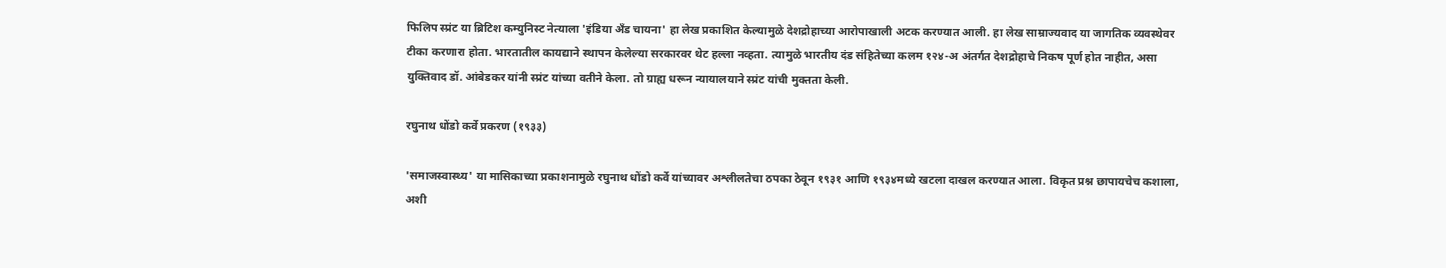फिलिप स्प्रंट या ब्रिटिश कम्युनिस्ट नेत्याला 'इंडिया अँड चायना' हा लेख प्रकाशित केल्यामुळे देशद्रोहाच्या आरोपाखाली अटक करण्यात आली. हा लेख साम्राज्यवाद या जागतिक व्यवस्थेवर टीका करणारा होता. भारतातील कायद्याने स्थापन केलेल्या सरकारवर थेट हल्ला नव्हता. त्यामुळे भारतीय दंड संहितेच्या कलम १२४-अ अंतर्गत देशद्रोहाचे निकष पूर्ण होत नाहीत, असा युक्तिवाद डॉ. आंबेडकर यांनी स्प्रंट यांच्या वतीने केला. तो ग्राह्य धरून न्यायालयाने स्प्रंट यांची मुक्तता केली.

रघुनाथ धोंडो कर्वे प्रकरण (१९३३)

'समाजस्वास्थ्य' या मासिकाच्या प्रकाशनामुळे रघुनाथ धोंडो कर्वे यांच्यावर अश्लीलतेचा ठपका ठेवून १९३१ आणि १९३४मध्ये खटला दाखल करण्यात आला. विकृत प्रश्न छापायचेच कशाला, अशी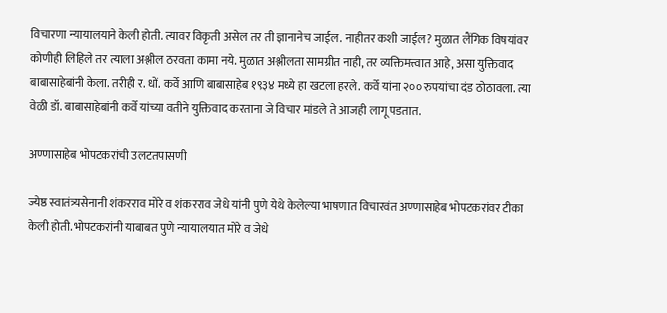विचारणा न्यायालयाने केली होती. त्यावर विकृती असेल तर ती ज्ञानानेच जाईल. नाहीतर कशी जाईल? मुळात लैंगिक विषयांवर कोणीही लिहिले तर त्याला अश्लील ठरवता कामा नये. मुळात अश्लीलता सामग्रीत नाही, तर व्यक्तिमत्त्वात आहे, असा युक्तिवाद बाबासाहेबांनी केला. तरीही र. धों. कर्वे आणि बाबासाहेब १९३४ मध्ये हा खटला हरले. कर्वे यांना २०० रुपयांचा दंड ठोठावला. त्या वेळी डॉ. बाबासाहेबांनी कर्वे यांच्या वतीने युक्तिवाद करताना जे विचार मांडले ते आजही लागू पडतात.

अण्णासाहेब भोपटकरांची उलटतपासणी

ज्येष्ठ स्वातंत्र्यसेनानी शंकरराव मोरे व शंकरराव जेधे यांनी पुणे येथे केलेल्या भाषणात विचारवंत अण्णासाहेब भोपटकरांवर टीका केली होती. भोपटकरांनी याबाबत पुणे न्यायालयात मोरे व जेधे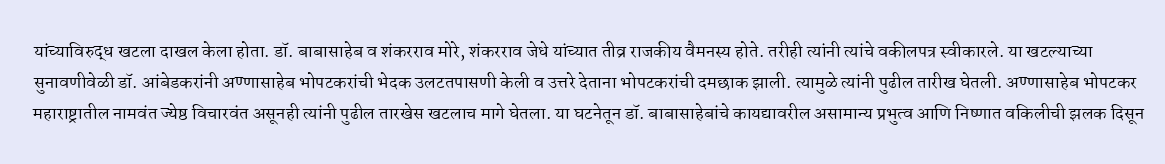यांच्याविरुद्ध खटला दाखल केला होता. डॉ. बाबासाहेब व शंकरराव मोरे, शंकरराव जेधे यांच्यात तीव्र राजकीय वैमनस्य होते. तरीही त्यांनी त्यांचे वकीलपत्र स्वीकारले. या खटल्याच्या सुनावणीवेळी डॉ. आंबेडकरांनी अण्णासाहेब भोपटकरांची भेदक उलटतपासणी केली व उत्तरे देताना भोपटकरांची दमछाक झाली. त्यामुळे त्यांनी पुढील तारीख घेतली. अण्णासाहेब भोपटकर महाराष्ट्रातील नामवंत ज्येष्ठ विचारवंत असूनही त्यांनी पुढील तारखेस खटलाच मागे घेतला. या घटनेतून डॉ. बाबासाहेबांचे कायद्यावरील असामान्य प्रभुत्व आणि निष्णात वकिलीची झलक दिसून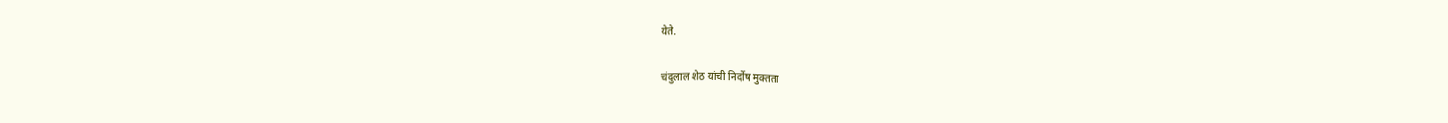येते.

चंदुलाल शेठ यांची निर्दोष मुक्तता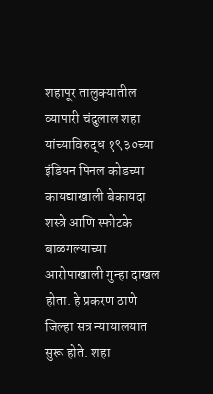शहापूर तालुक्यातील व्यापारी चंदुलाल शहा यांच्याविरुद्ध १९३०च्या इंडियन पिनल कोडच्या कायद्याखाली बेकायदा शस्त्रे आणि स्फोटके बाळगल्याच्या आरोपाखाली गुन्हा दाखल होता. हे प्रकरण ठाणे जिल्हा सत्र न्यायालयात सुरू होते. शहा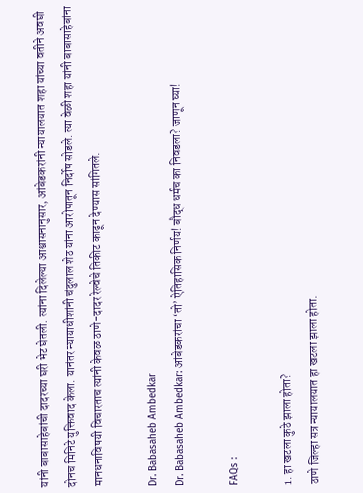यांनी बाबासाहेबांची दादरच्या घरी भेट घेतली. त्यांना दिलेल्या आश्वासनानुसार, आंबेडकरांनी न्यायालयात शहा यांच्या वतीने अवघी दोनच मिनिटे युक्तिवाद केला. यानंतर न्यायाधीशांनी चंदुलाल शेठ यांना आरोपातून निर्दोष सोडले. त्या वेळी शहा यांनी बाबासाहेबांना मानधनाविषयी विचारताच त्यांनी केवळ ठाणे-दादर रेल्वेचे तिकीट काढून देण्यास सांगितले.

Dr. Babasaheb Ambedkar
Dr. Babasaheb Ambedkar: आंबेडकरांचा ‘तो’ ऐतिहासिक निर्णय! बौद्ध धर्मच का निवडला? जाणून घ्या!

FAQs :

1. हा खटला कुठे झाला होता?
ठाणे जिल्हा सत्र न्यायालयात हा खटला झाला होता.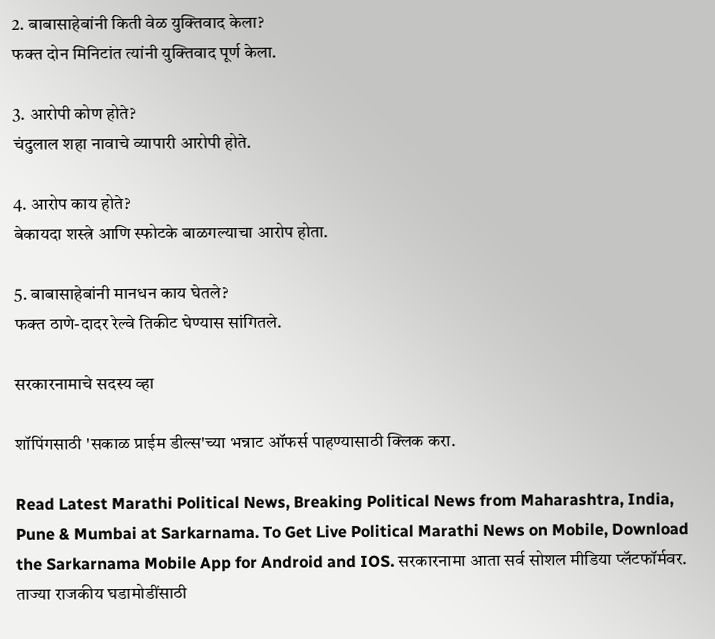2. बाबासाहेबांनी किती वेळ युक्तिवाद केला?
फक्त दोन मिनिटांत त्यांनी युक्तिवाद पूर्ण केला.

3. आरोपी कोण होते?
चंदुलाल शहा नावाचे व्यापारी आरोपी होते.

4. आरोप काय होते?
बेकायदा शस्त्रे आणि स्फोटके बाळगल्याचा आरोप होता.

5. बाबासाहेबांनी मानधन काय घेतले?
फक्त ठाणे-दादर रेल्वे तिकीट घेण्यास सांगितले.

सरकारनामाचे सदस्य व्हा

शॉपिंगसाठी 'सकाळ प्राईम डील्स'च्या भन्नाट ऑफर्स पाहण्यासाठी क्लिक करा.

Read Latest Marathi Political News, Breaking Political News from Maharashtra, India, Pune & Mumbai at Sarkarnama. To Get Live Political Marathi News on Mobile, Download the Sarkarnama Mobile App for Android and IOS. सरकारनामा आता सर्व सोशल मीडिया प्लॅटफॉर्मवर. ताज्या राजकीय घडामोडींसाठी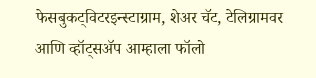फेसबुकट्विटरइन्स्टाग्राम, शेअर चॅट, टेलिग्रामवर आणि व्हॉट्सॲप आम्हाला फॉलो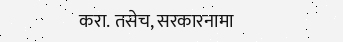करा. तसेच, सरकारनामा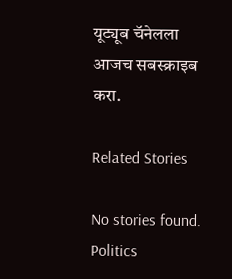यूट्यूब चॅनेलला आजच सबस्क्राइब करा.

Related Stories

No stories found.
Politics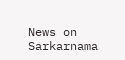News on Sarkarnama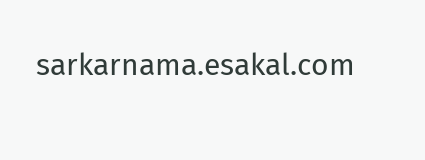sarkarnama.esakal.com